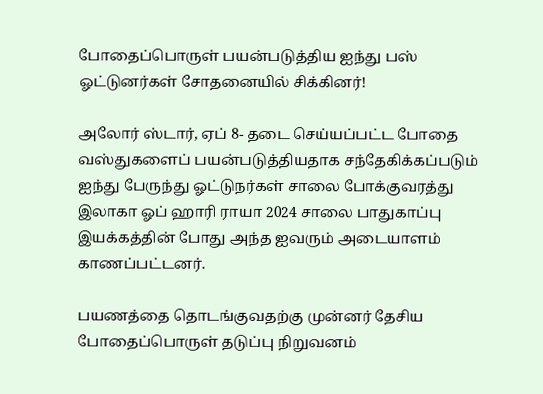போதைப்பொருள் பயன்படுத்திய ஐந்து பஸ் ஓட்டுனர்கள் சோதனையில் சிக்கினர்!

அலோர் ஸ்டார், ஏப் 8- தடை செய்யப்பட்ட போதை வஸ்துகளைப் பயன்படுத்தியதாக சந்தேகிக்கப்படும் ஐந்து பேருந்து ஓட்டுநர்கள் சாலை போக்குவரத்து இலாகா ஓப் ஹாரி ராயா 2024 சாலை பாதுகாப்பு இயக்கத்தின் போது அந்த ஐவரும் அடையாளம் காணப்பட்டனர்.

பயணத்தை தொடங்குவதற்கு முன்னர் தேசிய போதைப்பொருள் தடுப்பு நிறுவனம்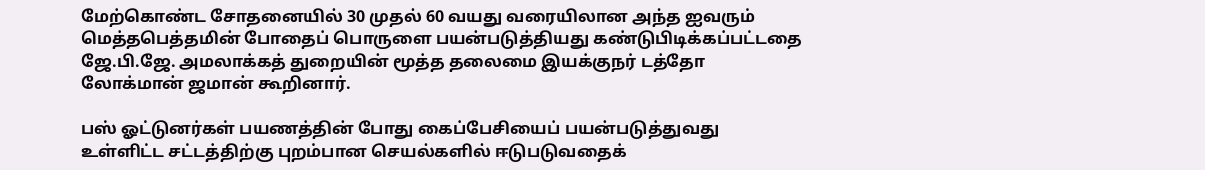மேற்கொண்ட சோதனையில் 30 முதல் 60 வயது வரையிலான அந்த ஐவரும் மெத்தபெத்தமின் போதைப் பொருளை பயன்படுத்தியது கண்டுபிடிக்கப்பட்டதை ஜே.பி.ஜே. அமலாக்கத் துறையின் மூத்த தலைமை இயக்குநர் டத்தோ லோக்மான் ஜமான் கூறினார்.

பஸ் ஓட்டுனர்கள் பயணத்தின் போது கைப்பேசியைப் பயன்படுத்துவது உள்ளிட்ட சட்டத்திற்கு புறம்பான செயல்களில் ஈடுபடுவதைக்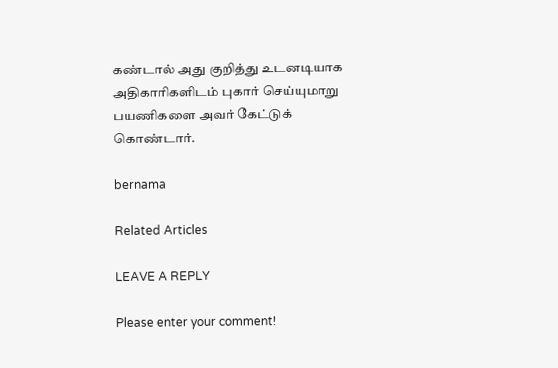கண்டால் அது குறித்து உடனடியாக அதிகாரிகளிடம் புகார் செய்யுமாறு பயணிகளை அவர் கேட்டுக் கொண்டார்.

bernama

Related Articles

LEAVE A REPLY

Please enter your comment!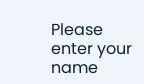Please enter your name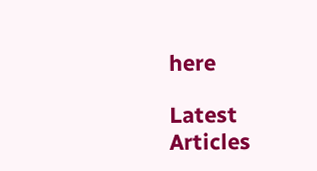here

Latest Articles